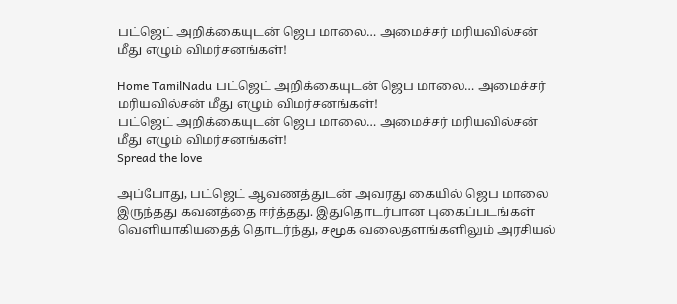பட்ஜெட் அறிக்கையுடன் ஜெப மாலை… அமைச்சர் மரியவில்சன் மீது எழும் விமர்சனங்கள்!

Home TamilNadu பட்ஜெட் அறிக்கையுடன் ஜெப மாலை… அமைச்சர் மரியவில்சன் மீது எழும் விமர்சனங்கள்!
பட்ஜெட் அறிக்கையுடன் ஜெப மாலை… அமைச்சர் மரியவில்சன் மீது எழும் விமர்சனங்கள்!
Spread the love

அப்போது, பட்ஜெட் ஆவணத்துடன் அவரது கையில் ஜெப மாலை இருந்தது கவனத்தை ஈர்த்தது. இதுதொடர்பான புகைப்படங்கள் வெளியாகியதைத் தொடர்ந்து, சமூக வலைதளங்களிலும் அரசியல்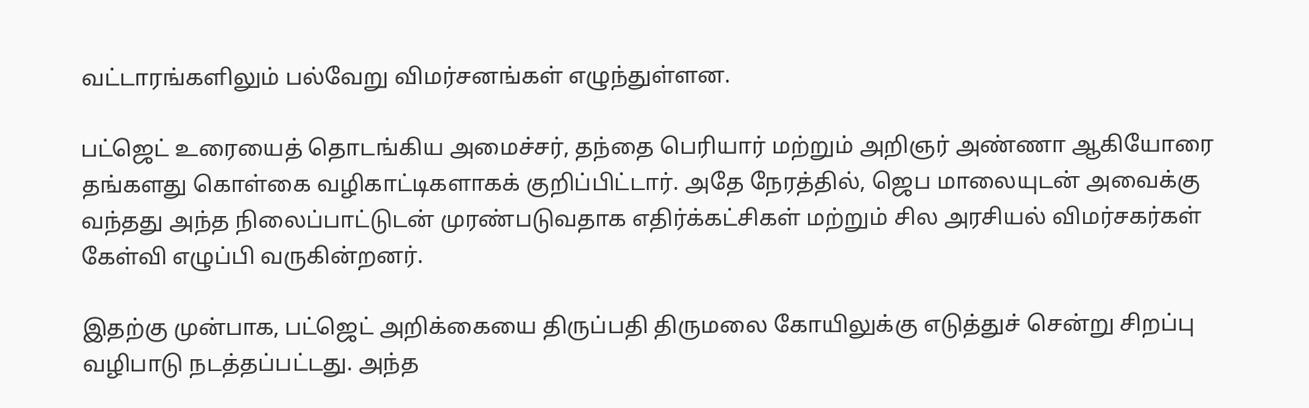வட்டாரங்களிலும் பல்வேறு விமர்சனங்கள் எழுந்துள்ளன.

பட்ஜெட் உரையைத் தொடங்கிய அமைச்சர், தந்தை பெரியார் மற்றும் அறிஞர் அண்ணா ஆகியோரை தங்களது கொள்கை வழிகாட்டிகளாகக் குறிப்பிட்டார். அதே நேரத்தில், ஜெப மாலையுடன் அவைக்கு வந்தது அந்த நிலைப்பாட்டுடன் முரண்படுவதாக எதிர்க்கட்சிகள் மற்றும் சில அரசியல் விமர்சகர்கள் கேள்வி எழுப்பி வருகின்றனர்.

இதற்கு முன்பாக, பட்ஜெட் அறிக்கையை திருப்பதி திருமலை கோயிலுக்கு எடுத்துச் சென்று சிறப்பு வழிபாடு நடத்தப்பட்டது. அந்த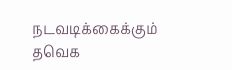நடவடிக்கைக்கும் தவெக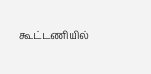கூட்டணியில்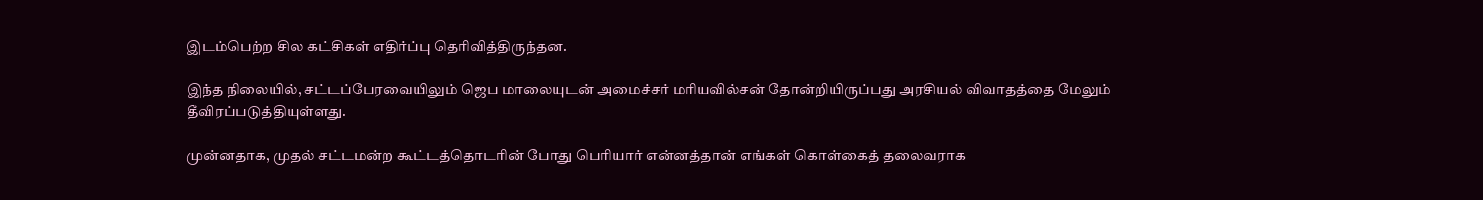இடம்பெற்ற சில கட்சிகள் எதிர்ப்பு தெரிவித்திருந்தன.

இந்த நிலையில், சட்டப்பேரவையிலும் ஜெப மாலையுடன் அமைச்சர் மரியவில்சன் தோன்றியிருப்பது அரசியல் விவாதத்தை மேலும் தீவிரப்படுத்தியுள்ளது.

முன்னதாக, முதல் சட்டமன்ற கூட்டத்தொடரின் போது பெரியார் என்னத்தான் எங்கள் கொள்கைத் தலைவராக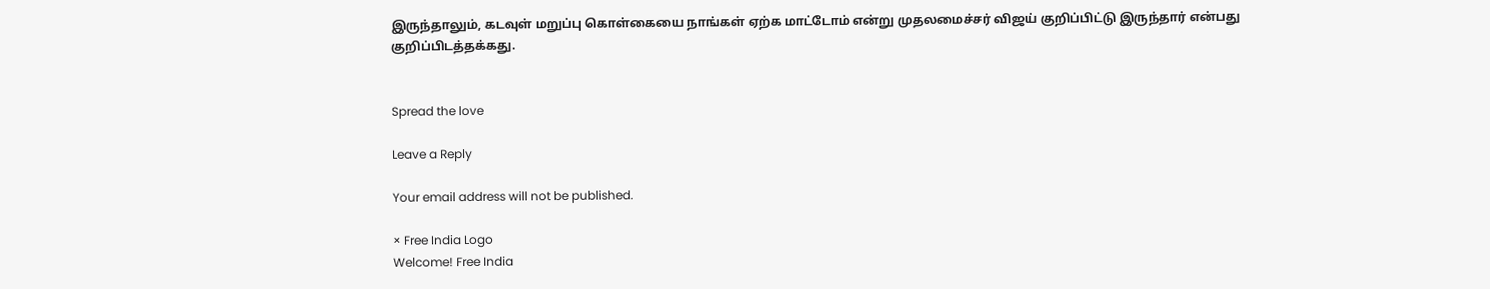இருந்தாலும், கடவுள் மறுப்பு கொள்கையை நாங்கள் ஏற்க மாட்டோம் என்று முதலமைச்சர் விஜய் குறிப்பிட்டு இருந்தார் என்பது குறிப்பிடத்தக்கது.


Spread the love

Leave a Reply

Your email address will not be published.

× Free India Logo
Welcome! Free India